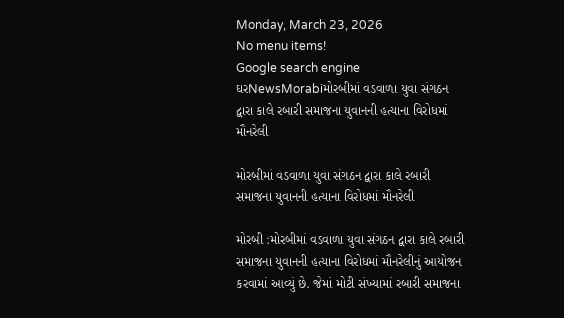Monday, March 23, 2026
No menu items!
Google search engine
ઘરNewsMorabiમોરબીમાં વડવાળા યુવા સંગઠન દ્વારા કાલે રબારી સમાજના યુવાનની હત્યાના વિરોધમાં મૌનરેલી

મોરબીમાં વડવાળા યુવા સંગઠન દ્વારા કાલે રબારી સમાજના યુવાનની હત્યાના વિરોધમાં મૌનરેલી

મોરબી :મોરબીમાં વડવાળા યુવા સંગઠન દ્વારા કાલે રબારી સમાજના યુવાનની હત્યાના વિરોધમાં મૌનરેલીનું આયોજન કરવામાં આવ્યું છે. જેમાં મોટી સંખ્યામાં રબારી સમાજના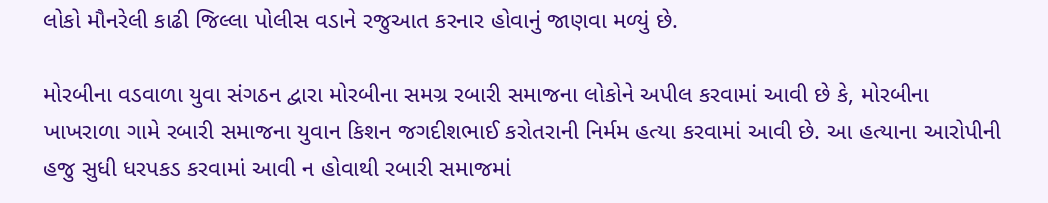લોકો મૌનરેલી કાઢી જિલ્લા પોલીસ વડાને રજુઆત કરનાર હોવાનું જાણવા મળ્યું છે.

મોરબીના વડવાળા યુવા સંગઠન દ્વારા મોરબીના સમગ્ર રબારી સમાજના લોકોને અપીલ કરવામાં આવી છે કે, મોરબીના ખાખરાળા ગામે રબારી સમાજના યુવાન કિશન જગદીશભાઈ કરોતરાની નિર્મમ હત્યા કરવામાં આવી છે. આ હત્યાના આરોપીની હજુ સુધી ધરપકડ કરવામાં આવી ન હોવાથી રબારી સમાજમાં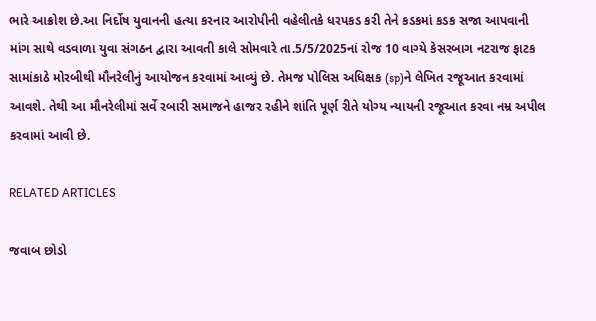ભારે આક્રોશ છે.આ નિર્દોષ યુવાનની હત્યા કરનાર આરોપીની વહેલીતકે ધરપકડ કરી તેને કડકમાં કડક સજા આપવાની માંગ સાથે વડવાળા યુવા સંગઠન દ્વારા આવતી કાલે સોમવારે તા.5/5/2025નાં રોજ 10 વાગ્યે કેસરબાગ નટરાજ ફાટક સામાંકાઠે મોરબીથી મૌનરેલીનું આયોજન કરવામાં આવ્યું છે. તેમજ પોલિસ અધિક્ષક (sp)ને લેખિત રજૂઆત કરવામાં આવશે. તેથી આ મૌનરેલીમાં સર્વે રબારી સમાજને હાજર રહીને શાંતિ પૂર્ણ રીતે યોગ્ય ન્યાયની રજૂઆત કરવા નમ્ર અપીલ કરવામાં આવી છે.

RELATED ARTICLES

જવાબ છોડો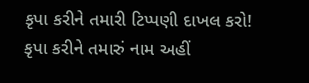કૃપા કરીને તમારી ટિપ્પણી દાખલ કરો!
કૃપા કરીને તમારું નામ અહીં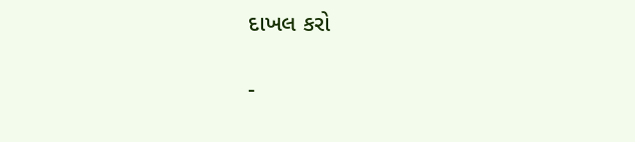દાખલ કરો

-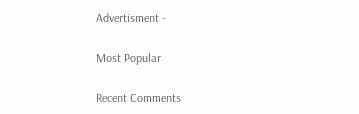Advertisment -

Most Popular

Recent Comments